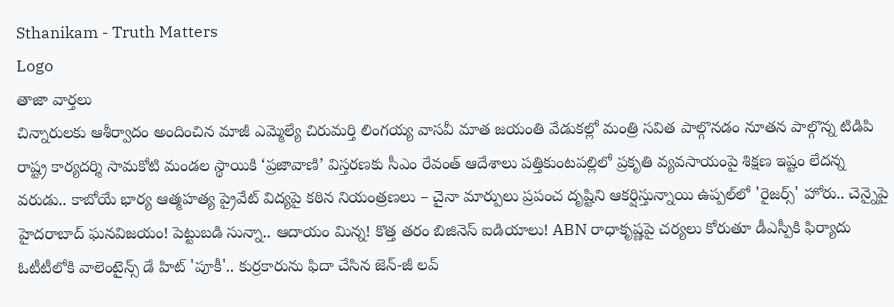Sthanikam - Truth Matters
Logo
తాజా వార్తలు
చిన్నారులకు ఆశీర్వాదం అందించిన మాజీ ఎమ్మెల్యే చిరుమర్తి లింగయ్య వాసవీ మాత జయంతి వేడుకల్లో మంత్రి సవిత పాల్గొనడం నూతన పాల్గొన్న టిడిపి రాష్ట్ర కార్యదర్శి సామకోటి మండల స్థాయికి ‘ప్రజావాణి’ విస్తరణకు సీఎం రేవంత్ ఆదేశాలు పత్తికుంటపల్లిలో ప్రకృతి వ్యవసాయంపై శిక్షణ ఇష్టం లేదన్న వరుడు.. కాబోయే భార్య ఆత్మహత్య ప్రైవేట్ విద్యపై కఠిన నియంత్రణలు – చైనా మార్పులు ప్రపంచ దృష్టిని ఆకర్షిస్తున్నాయి ఉప్పల్‌లో 'రైజర్స్' హోరు.. చెన్నైపై హైదరాబాద్ ఘనవిజయం! పెట్టుబడి సున్నా.. ఆదాయం మిన్న! కొత్త తరం బిజినెస్ ఐడియాలు! ABN రాధాకృష్ణపై చర్యలు కోరుతూ డీఎస్పీకి ఫిర్యాదు ఓటీటీలోకి వాలెంటైన్స్ డే హిట్ 'పూకీ'.. కుర్రకారును ఫిదా చేసిన జెన్-జీ లవ్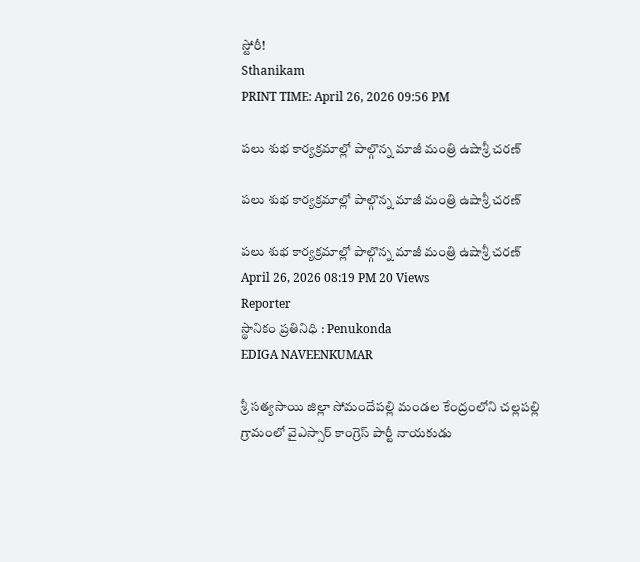స్టోరీ!
Sthanikam
PRINT TIME: April 26, 2026 09:56 PM

పలు శుభ కార్యక్రమాల్లో పాల్గొన్న మాజీ మంత్రి ఉషాశ్రీ చరణ్

పలు శుభ కార్యక్రమాల్లో పాల్గొన్న మాజీ మంత్రి ఉషాశ్రీ చరణ్

పలు శుభ కార్యక్రమాల్లో పాల్గొన్న మాజీ మంత్రి ఉషాశ్రీ చరణ్
April 26, 2026 08:19 PM 20 Views
Reporter
స్థానికం ప్రతినిధి : Penukonda
EDIGA NAVEENKUMAR

శ్రీ సత్యసాయి జిల్లా సోమందేపల్లి మండల కేంద్రంలోని చల్లపల్లి గ్రామంలో వైఎస్సార్ కాంగ్రెస్ పార్టీ నాయకుడు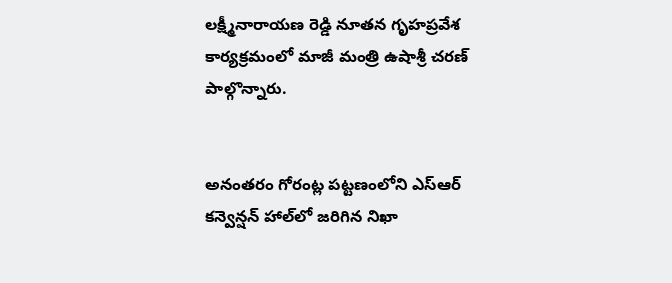లక్ష్మీనారాయణ రెడ్డి నూతన గృహప్రవేశ కార్యక్రమంలో మాజీ మంత్రి ఉషాశ్రీ చరణ్ పాల్గొన్నారు.


అనంతరం గోరంట్ల పట్టణంలోని ఎస్ఆర్ కన్వెన్షన్ హాల్‌లో జరిగిన నిఖా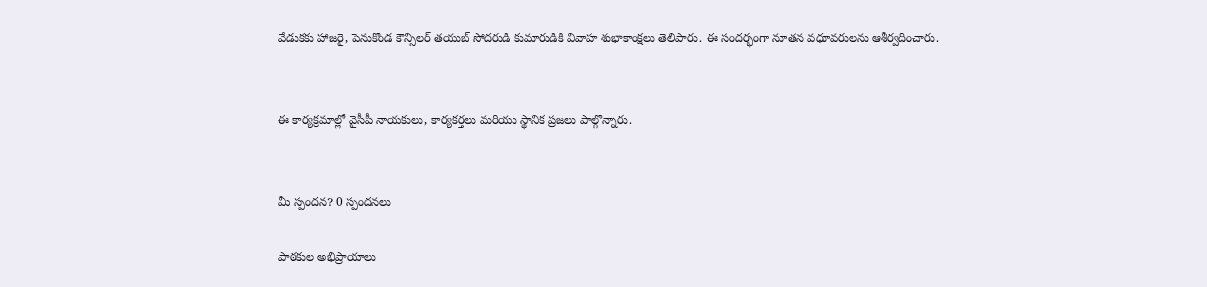వేడుకకు హాజరై, పెనుకొండ కౌన్సిలర్ తయుబ్ సోదరుడి కుమారుడికి వివాహ శుభాకాంక్షలు తెలిపారు. ఈ సందర్భంగా నూతన వధూవరులను ఆశీర్వదించారు.


ఈ కార్యక్రమాల్లో వైసీపీ నాయకులు, కార్యకర్తలు మరియు స్థానిక ప్రజలు పాల్గొన్నారు.


మీ స్పందన? 0 స్పందనలు

పాఠకుల అభిప్రాయాలు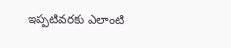ఇప్పటివరకు ఎలాంటి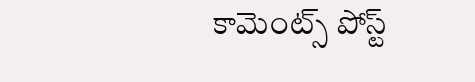కామెంట్స్ పోస్ట్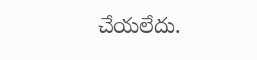చేయలేదు.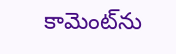కామెంట్‌ను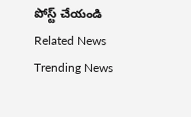పోస్ట్ చేయండి
Related News
Trending News